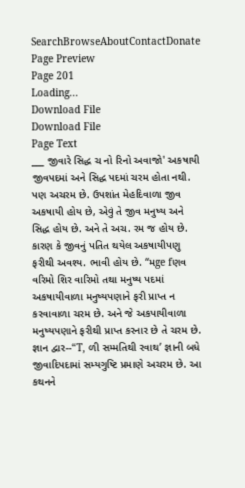SearchBrowseAboutContactDonate
Page Preview
Page 201
Loading...
Download File
Download File
Page Text
___ જીવારે સિદ્ધ ચ નો રિનો અવાજો' અકષાયી જીવપદમાં અને સિદ્ધ પદમાં ચરમ હોતા નથી. પણ અચરમ છે. ઉપશાંત મેહદિવાળા જીવ અકષાયી હોય છે, એવું તે જીવ મનુષ્ય અને સિદ્ધ હોય છે. અને તે અચ. રમ જ હોય છે. કારણ કે જીવનું પતિત થયેલ અકષાયીપણુ ફરીથી અવશ્ય. ભાવી હોય છે. “મge fણવ વરિમો શિર વારિમો તથા મનુષ્ય પદમાં અકષાયીવાળા મનુષ્યપણાને ફરી પ્રાપ્ત ન કરવાવાળા ચરમ છે. અને જે અકપાયીવાળા મનુષ્યપણાને ફરીથી પ્રાપ્ત કરનાર છે તે ચરમ છે. જ્ઞાન દ્વાર--“T, ળી સમ્મતિથી રવાથ’ જ્ઞાની બધે જીવાદિપદામાં સમ્યગુષ્ટિ પ્રમાણે અચરમ છે. આ કથનને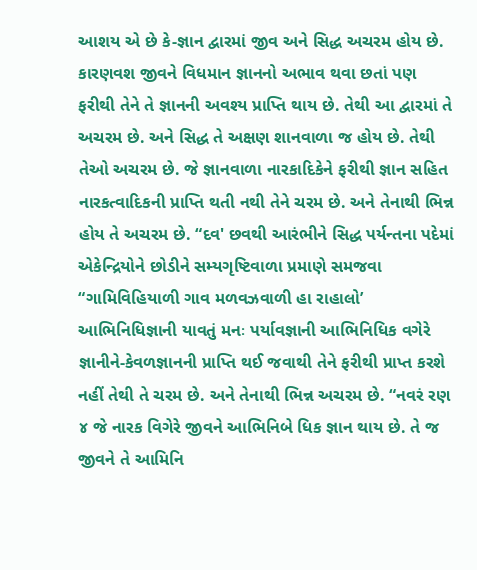આશય એ છે કે-જ્ઞાન દ્વારમાં જીવ અને સિદ્ધ અચરમ હોય છે. કારણવશ જીવને વિધમાન જ્ઞાનનો અભાવ થવા છતાં પણ ફરીથી તેને તે જ્ઞાનની અવશ્ય પ્રાપ્તિ થાય છે. તેથી આ દ્વારમાં તે અચરમ છે. અને સિદ્ધ તે અક્ષણ શાનવાળા જ હોય છે. તેથી તેઓ અચરમ છે. જે જ્ઞાનવાળા નારકાદિકેને ફરીથી જ્ઞાન સહિત નારકત્વાદિકની પ્રાપ્તિ થતી નથી તેને ચરમ છે. અને તેનાથી ભિન્ન હોય તે અચરમ છે. “દવ' છવથી આરંભીને સિદ્ધ પર્યન્તના પદેમાં એકેન્દ્રિયોને છોડીને સમ્યગૃષ્ટિવાળા પ્રમાણે સમજવા “ગામિવિહિયાળી ગાવ મળવઝવાળી હા રાહાલો’ આભિનિધિજ્ઞાની યાવતું મનઃ પર્યાવજ્ઞાની આભિનિધિક વગેરે જ્ઞાનીને-કેવળજ્ઞાનની પ્રાપ્તિ થઈ જવાથી તેને ફરીથી પ્રાપ્ત કરશે નહીં તેથી તે ચરમ છે. અને તેનાથી ભિન્ન અચરમ છે. “નવરં રણ ૪ જે નારક વિગેરે જીવને આભિનિબે ધિક જ્ઞાન થાય છે. તે જ જીવને તે આમિનિ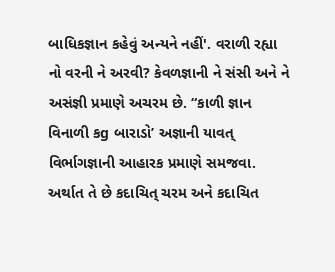બાધિકજ્ઞાન કહેવું અન્યને નહીં'. વરાળી રહ્યા નો વરની ને અરવી? કેવળજ્ઞાની ને સંસી અને ને અસંજ્ઞી પ્રમાણે અચરમ છે. “કાળી જ્ઞાન વિનાળી કg બારાડો’ અજ્ઞાની યાવત્ વિર્ભાગજ્ઞાની આહારક પ્રમાણે સમજવા. અર્થાત તે છે કદાચિત્ ચરમ અને કદાચિત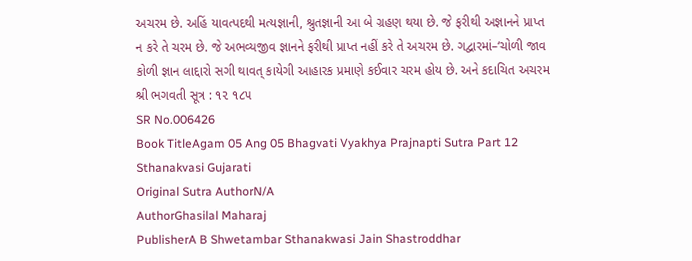અચરમ છે. અહિં યાવત્પદથી મત્યજ્ઞાની, શ્રુતજ્ઞાની આ બે ગ્રહણ થયા છે. જે ફરીથી અજ્ઞાનને પ્રાપ્ત ન કરે તે ચરમ છે. જે અભવ્યજીવ જ્ઞાનને ફરીથી પ્રાપ્ત નહીં કરે તે અચરમ છે. ગદ્વારમાં–‘ચોળી જાવ કોળી જ્ઞાન લાદ્દારો સગી થાવત્ કાયેગી આહારક પ્રમાણે કઈવાર ચરમ હોય છે. અને કદાચિત અચરમ શ્રી ભગવતી સૂત્ર : ૧૨ ૧૮૫
SR No.006426
Book TitleAgam 05 Ang 05 Bhagvati Vyakhya Prajnapti Sutra Part 12 Sthanakvasi Gujarati
Original Sutra AuthorN/A
AuthorGhasilal Maharaj
PublisherA B Shwetambar Sthanakwasi Jain Shastroddhar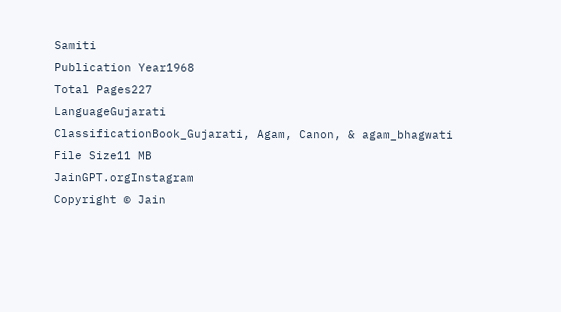Samiti
Publication Year1968
Total Pages227
LanguageGujarati
ClassificationBook_Gujarati, Agam, Canon, & agam_bhagwati
File Size11 MB
JainGPT.orgInstagram
Copyright © Jain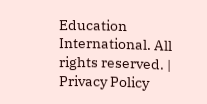Education International. All rights reserved. | Privacy Policy